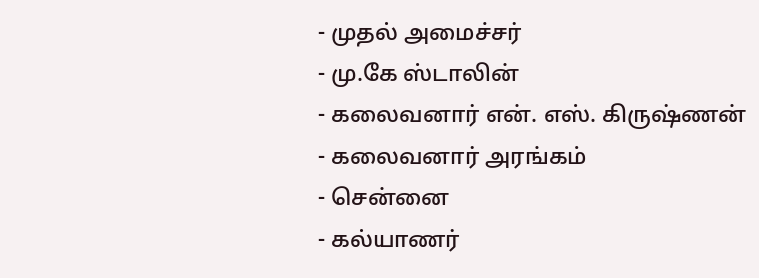- முதல் அமைச்சர்
- மு.கே ஸ்டாலின்
- கலைவனார் என். எஸ். கிருஷ்ணன்
- கலைவனார் அரங்கம்
- சென்னை
- கல்யாணர்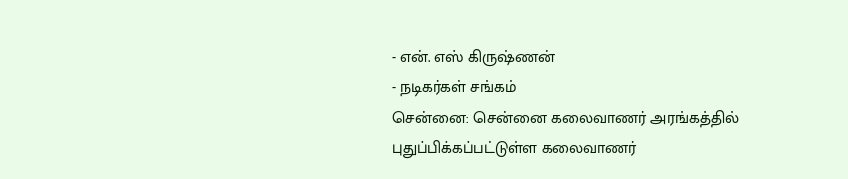- என். எஸ் கிருஷ்ணன்
- நடிகர்கள் சங்கம்
சென்னை: சென்னை கலைவாணர் அரங்கத்தில் புதுப்பிக்கப்பட்டுள்ள கலைவாணர்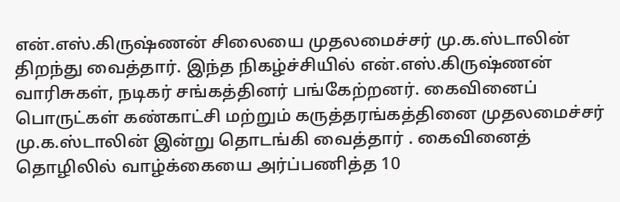என்.எஸ்.கிருஷ்ணன் சிலையை முதலமைச்சர் மு.க.ஸ்டாலின் திறந்து வைத்தார். இந்த நிகழ்ச்சியில் என்.எஸ்.கிருஷ்ணன் வாரிசுகள், நடிகர் சங்கத்தினர் பங்கேற்றனர். கைவினைப் பொருட்கள் கண்காட்சி மற்றும் கருத்தரங்கத்தினை முதலமைச்சர் மு.க.ஸ்டாலின் இன்று தொடங்கி வைத்தார் . கைவினைத் தொழிலில் வாழ்க்கையை அர்ப்பணித்த 10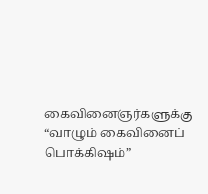கைவினைஞர்களுக்கு “வாழும் கைவினைப் பொக்கிஷம்”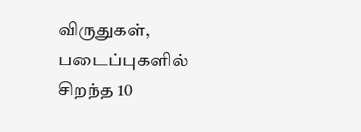விருதுகள், படைப்புகளில் சிறந்த 10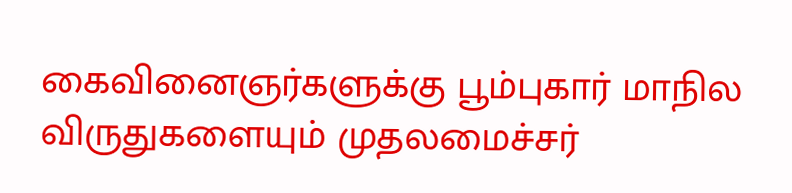கைவினைஞர்களுக்கு பூம்புகார் மாநில விருதுகளையும் முதலமைச்சர்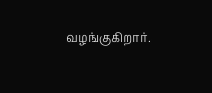வழங்குகிறார்.